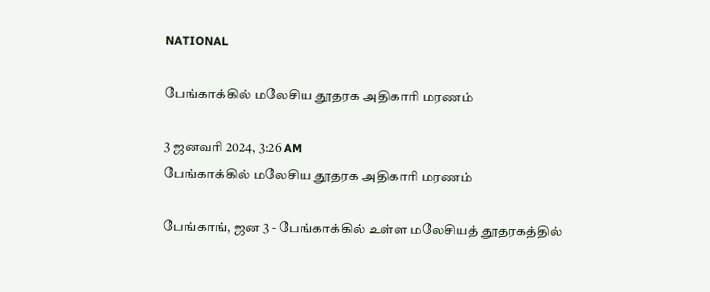NATIONAL

பேங்காக்கில் மலேசிய தூதரக அதிகாரி மரணம்

3 ஜனவரி 2024, 3:26 AM
பேங்காக்கில் மலேசிய தூதரக அதிகாரி மரணம்

பேங்காங், ஜன 3 - பேங்காக்கில் உள்ள மலேசியத் தூதரகத்தில்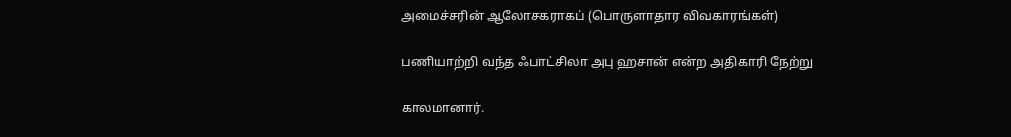அமைச்சரின் ஆலோசகராகப் (பொருளாதார விவகாரங்கள்)

பணியாற்றி வந்த ஃபாட்சிலா அபு ஹசான் என்ற அதிகாரி நேற்று

காலமானார்.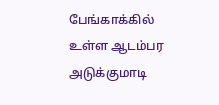பேங்காக்கில் உள்ள ஆடம்பர அடுக்குமாடி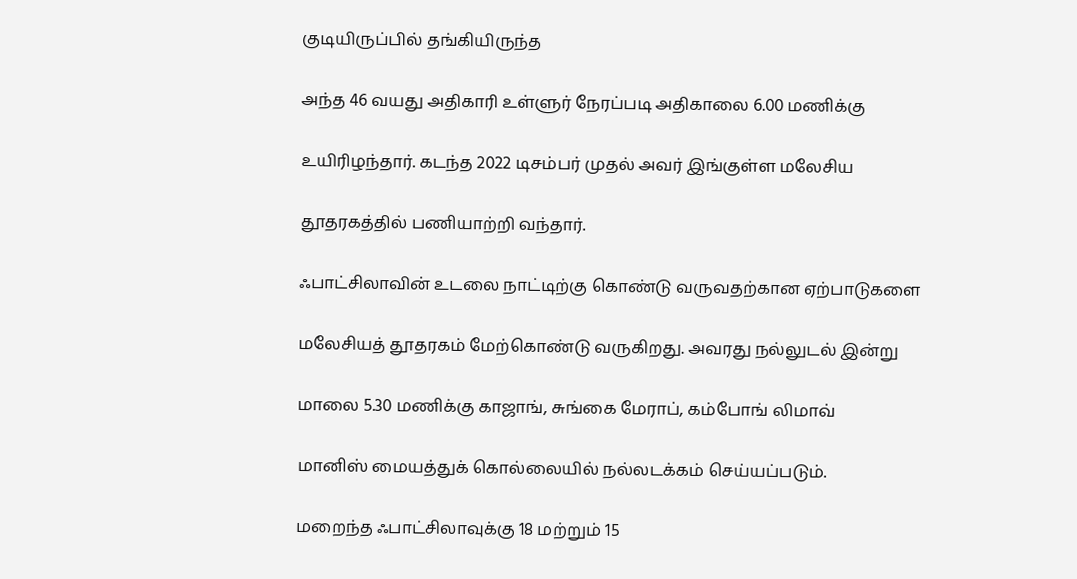குடியிருப்பில் தங்கியிருந்த

அந்த 46 வயது அதிகாரி உள்ளுர் நேரப்படி அதிகாலை 6.00 மணிக்கு

உயிரிழந்தார். கடந்த 2022 டிசம்பர் முதல் அவர் இங்குள்ள மலேசிய

தூதரகத்தில் பணியாற்றி வந்தார்.

ஃபாட்சிலாவின் உடலை நாட்டிற்கு கொண்டு வருவதற்கான ஏற்பாடுகளை

மலேசியத் தூதரகம் மேற்கொண்டு வருகிறது. அவரது நல்லுடல் இன்று

மாலை 5.30 மணிக்கு காஜாங், சுங்கை மேராப், கம்போங் லிமாவ்

மானிஸ் மையத்துக் கொல்லையில் நல்லடக்கம் செய்யப்படும்.

மறைந்த ஃபாட்சிலாவுக்கு 18 மற்றும் 15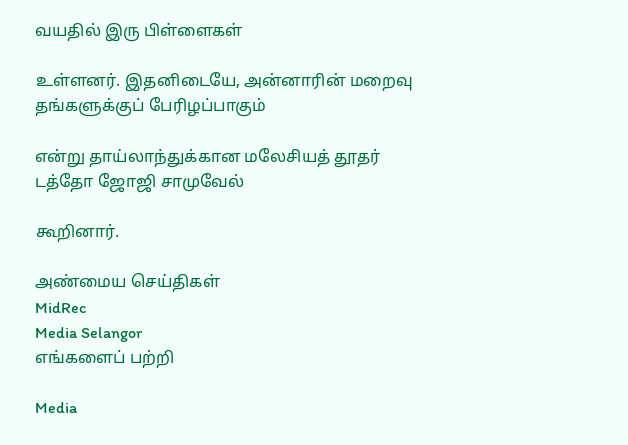வயதில் இரு பிள்ளைகள்

உள்ளனர். இதனிடையே, அன்னாரின் மறைவு தங்களுக்குப் பேரிழப்பாகும்

என்று தாய்லாந்துக்கான மலேசியத் தூதர் டத்தோ ஜோஜி சாமுவேல்

கூறினார்.

அண்மைய செய்திகள்
MidRec
Media Selangor
எங்களைப் பற்றி

Media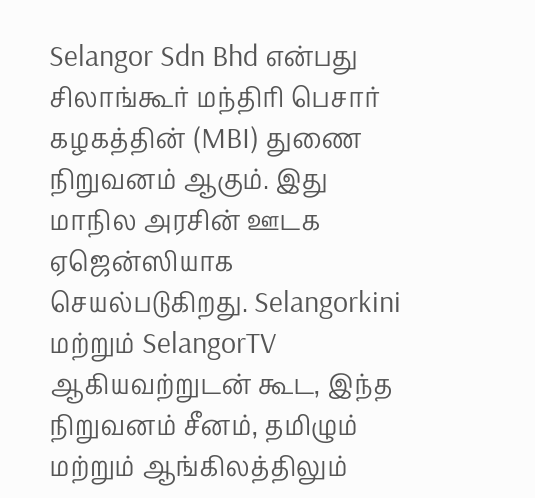Selangor Sdn Bhd என்பது சிலாங்கூர் மந்திரி பெசார் கழகத்தின் (MBI) துணை நிறுவனம் ஆகும். இது மாநில அரசின் ஊடக ஏஜென்ஸியாக செயல்படுகிறது. Selangorkini மற்றும் SelangorTV ஆகியவற்றுடன் கூட, இந்த நிறுவனம் சீனம், தமிழும் மற்றும் ஆங்கிலத்திலும்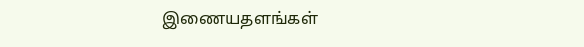இணையதளங்கள்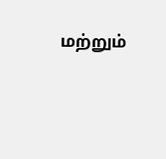மற்றும்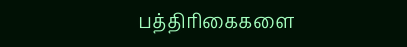பத்திரிகைகளை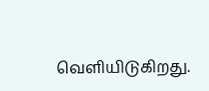வெளியிடுகிறது.